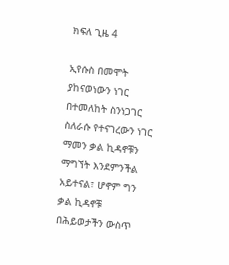ክፍለ ጊዜ 4

ኢየሱስ በመሞት ያከናወነውን ነገር በተመለከት ስንነጋገር ስለራሱ የተናገረውን ነገር ማመን ቃል ኪዳኖቹን ማግኘት እንደምንችል አይተናል፣ ሆኖም ግን ቃል ኪዳኖቹ በሕይወታችን ውስጥ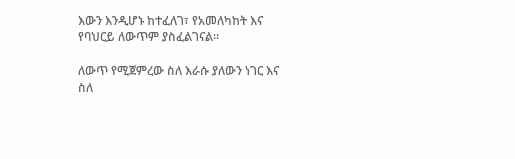እውን እንዲሆኑ ከተፈለገ፣ የአመለካከት እና የባህርይ ለውጥም ያስፈልገናል።

ለውጥ የሚጀምረው ስለ እራሱ ያለውን ነገር እና ስለ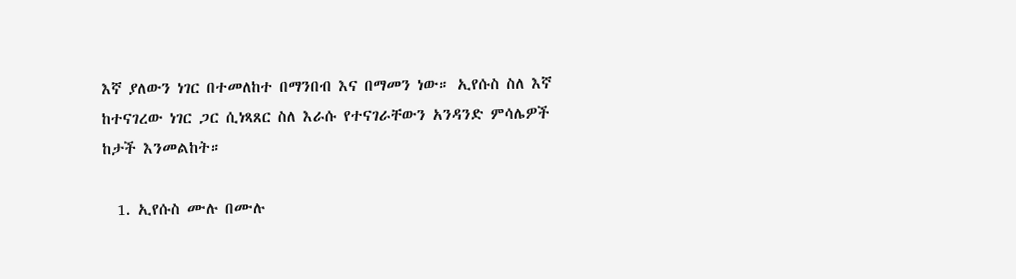እኛ ያለውን ነገር በተመለከተ በማንበብ እና በማመን ነው። ኢየሱስ ስለ እኛ ከተናገረው ነገር ጋር ሲነጻጸር ስለ እራሱ የተናገራቸውን አንዳንድ ምሳሌዎች ከታች እንመልከት።

  1. ኢየሱስ ሙሉ በሙሉ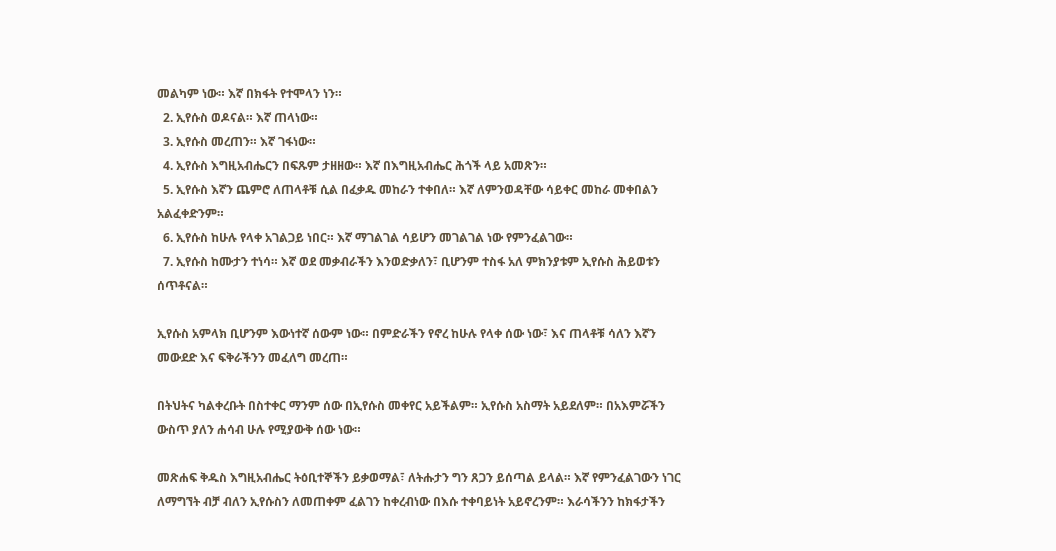መልካም ነው። እኛ በክፋት የተሞላን ነን።
  2. ኢየሱስ ወዶናል። እኛ ጠላነው።
  3. ኢየሱስ መረጠን። እኛ ገፋነው።
  4. ኢየሱስ እግዚአብሔርን በፍጹም ታዘዘው። እኛ በእግዚአብሔር ሕጎች ላይ አመጽን።
  5. ኢየሱስ እኛን ጨምሮ ለጠላቶቹ ሲል በፈቃዱ መከራን ተቀበለ። እኛ ለምንወዳቸው ሳይቀር መከራ መቀበልን አልፈቀድንም።
  6. ኢየሱስ ከሁሉ የላቀ አገልጋይ ነበር። እኛ ማገልገል ሳይሆን መገልገል ነው የምንፈልገው።
  7. ኢየሱስ ከሙታን ተነሳ። እኛ ወደ መቃብራችን እንወድቃለን፣ ቢሆንም ተስፋ አለ ምክንያቱም ኢየሱስ ሕይወቱን ሰጥቶናል።

ኢየሱስ አምላክ ቢሆንም እውነተኛ ሰውም ነው። በምድራችን የኖረ ከሁሉ የላቀ ሰው ነው፣ እና ጠላቶቹ ሳለን እኛን መውደድ እና ፍቅራችንን መፈለግ መረጠ።

በትህትና ካልቀረቡት በስተቀር ማንም ሰው በኢየሱስ መቀየር አይችልም። ኢየሱስ አስማት አይደለም። በአእምሯችን ውስጥ ያለን ሐሳብ ሁሉ የሚያውቅ ሰው ነው።

መጽሐፍ ቅዱስ እግዚአብሔር ትዕቢተኞችን ይቃወማል፣ ለትሑታን ግን ጸጋን ይሰጣል ይላል። እኛ የምንፈልገውን ነገር ለማግኘት ብቻ ብለን ኢየሱስን ለመጠቀም ፈልገን ከቀረብነው በእሱ ተቀባይነት አይኖረንም። እራሳችንን ከክፋታችን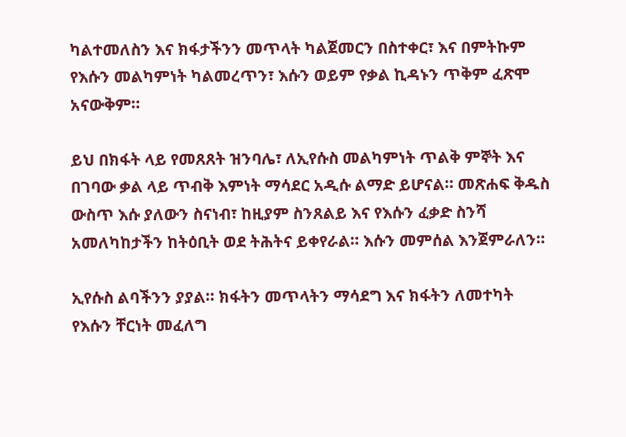ካልተመለስን እና ክፋታችንን መጥላት ካልጀመርን በስተቀር፣ እና በምትኩም የእሱን መልካምነት ካልመረጥን፣ እሱን ወይም የቃል ኪዳኑን ጥቅም ፈጽሞ አናውቅም።

ይህ በክፋት ላይ የመጸጸት ዝንባሌ፣ ለኢየሱስ መልካምነት ጥልቅ ምኞት እና በገባው ቃል ላይ ጥብቅ እምነት ማሳደር አዲሱ ልማድ ይሆናል። መጽሐፍ ቅዱስ ውስጥ እሱ ያለውን ስናነብ፣ ከዚያም ስንጸልይ እና የእሱን ፈቃድ ስንሻ አመለካከታችን ከትዕቢት ወደ ትሕትና ይቀየራል። እሱን መምሰል እንጀምራለን።

ኢየሱስ ልባችንን ያያል። ክፋትን መጥላትን ማሳደግ እና ክፋትን ለመተካት የእሱን ቸርነት መፈለግ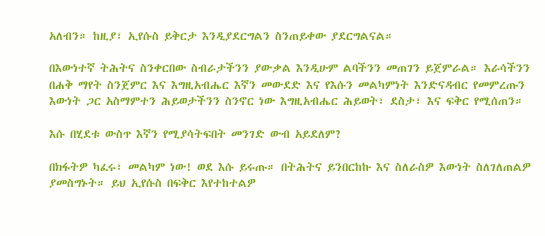አለብን። ከዚያ፣ ኢየሱስ ይቅርታ እንዲያደርግልን ስንጠይቀው ያደርግልናል።

በእውነተኛ ትሕትና ስንቀርበው ስብራታችንን ያውቃል እንዲሁም ልባችንን መጠገን ይጀምራል። እራሳችንን በሐቅ ማየት ስንጀምር እና እግዚአብሔር እኛን መውደድ እና የእሱን መልካምነት እንድናዳብር የመምረጡን እውነት ጋር አስማምተን ሕይወታችንን ስንኖር ነው እግዚአብሔር ሕይወት፣ ደስታ፣ እና ፍቅር የሚሰጠን።

እሱ በሂደቱ ውስጥ እኛን የሚያሳትፍበት መንገድ ውብ አይደለም?

በክፋትዎ ካፈሩ፣ መልካም ነው! ወደ እሱ ይሩጡ። በትሕትና ይንበርከኩ እና ስለራስዎ እውነት ስለገለጠልዎ ያመስግኑት። ይህ ኢየሱስ በፍቅር እየተከተልዎ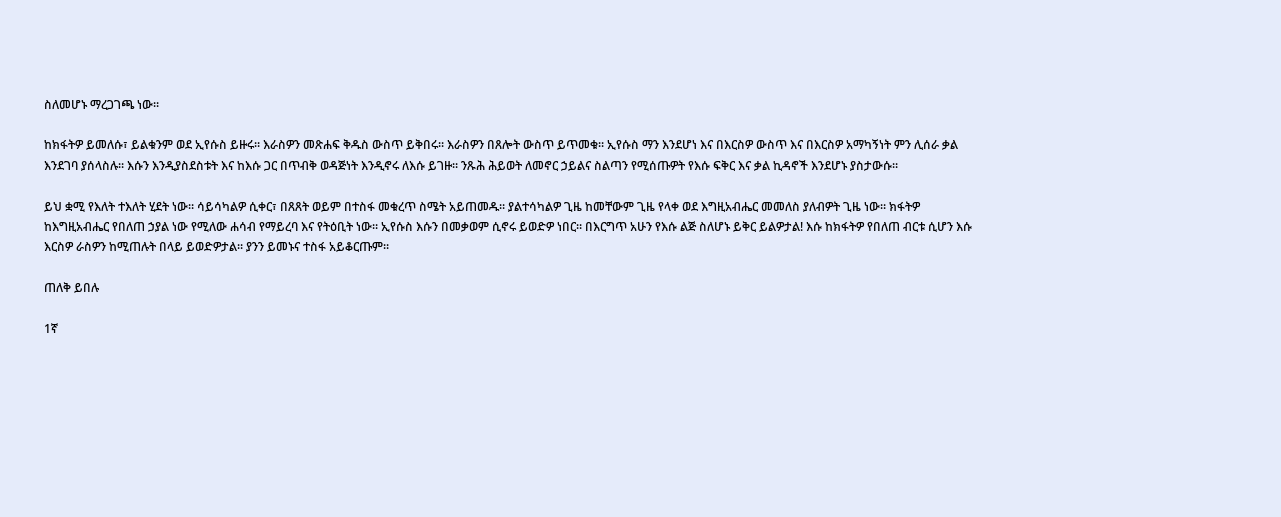ስለመሆኑ ማረጋገጫ ነው።

ከክፋትዎ ይመለሱ፣ ይልቁንም ወደ ኢየሱስ ይዙሩ። እራስዎን መጽሐፍ ቅዱስ ውስጥ ይቅበሩ። እራስዎን በጸሎት ውስጥ ይጥመቁ። ኢየሱስ ማን እንደሆነ እና በእርስዎ ውስጥ እና በእርስዎ አማካኝነት ምን ሊሰራ ቃል እንደገባ ያሰላስሉ። እሱን እንዲያስደስቱት እና ከእሱ ጋር በጥብቅ ወዳጅነት እንዲኖሩ ለእሱ ይገዙ። ንጹሕ ሕይወት ለመኖር ኃይልና ስልጣን የሚሰጡዎት የእሱ ፍቅር እና ቃል ኪዳኖች እንደሆኑ ያስታውሱ።

ይህ ቋሚ የእለት ተእለት ሂደት ነው። ሳይሳካልዎ ሲቀር፣ በጸጸት ወይም በተስፋ መቁረጥ ስሜት አይጠመዱ። ያልተሳካልዎ ጊዜ ከመቸውም ጊዜ የላቀ ወደ እግዚአብሔር መመለስ ያለብዎት ጊዜ ነው። ክፋትዎ ከእግዚአብሔር የበለጠ ኃያል ነው የሚለው ሐሳብ የማይረባ እና የትዕቢት ነው። ኢየሱስ እሱን በመቃወም ሲኖሩ ይወድዎ ነበር። በእርግጥ አሁን የእሱ ልጅ ስለሆኑ ይቅር ይልዎታል! እሱ ከክፋትዎ የበለጠ ብርቱ ሲሆን እሱ እርስዎ ራስዎን ከሚጠሉት በላይ ይወድዎታል። ያንን ይመኑና ተስፋ አይቆርጡም።

ጠለቅ ይበሉ

1ኛ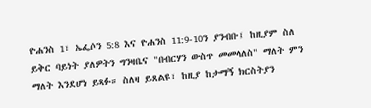ዮሐንስ 1፣ ኤፌሶን 5:8 እና ዮሐንስ 11:9-10ን ያንብቡ፤ ከዚያም ስለ ይቅር ባይነት ያለዎትን ግንዛቤና "በብርሃን ውስጥ መመላለስ" ማለት ምን ማለት እንደሆነ ይጻፉ። ስለዛ ይጸልዩ፣ ከዚያ ከታማኝ ክርስትያን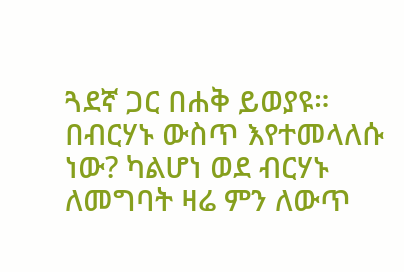ጓደኛ ጋር በሐቅ ይወያዩ። በብርሃኑ ውስጥ እየተመላለሱ ነው? ካልሆነ ወደ ብርሃኑ ለመግባት ዛሬ ምን ለውጥ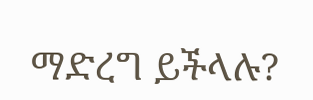ማድረግ ይችላሉ?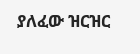ያለፈው ዝርዝር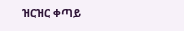ዝርዝር ቀጣይ